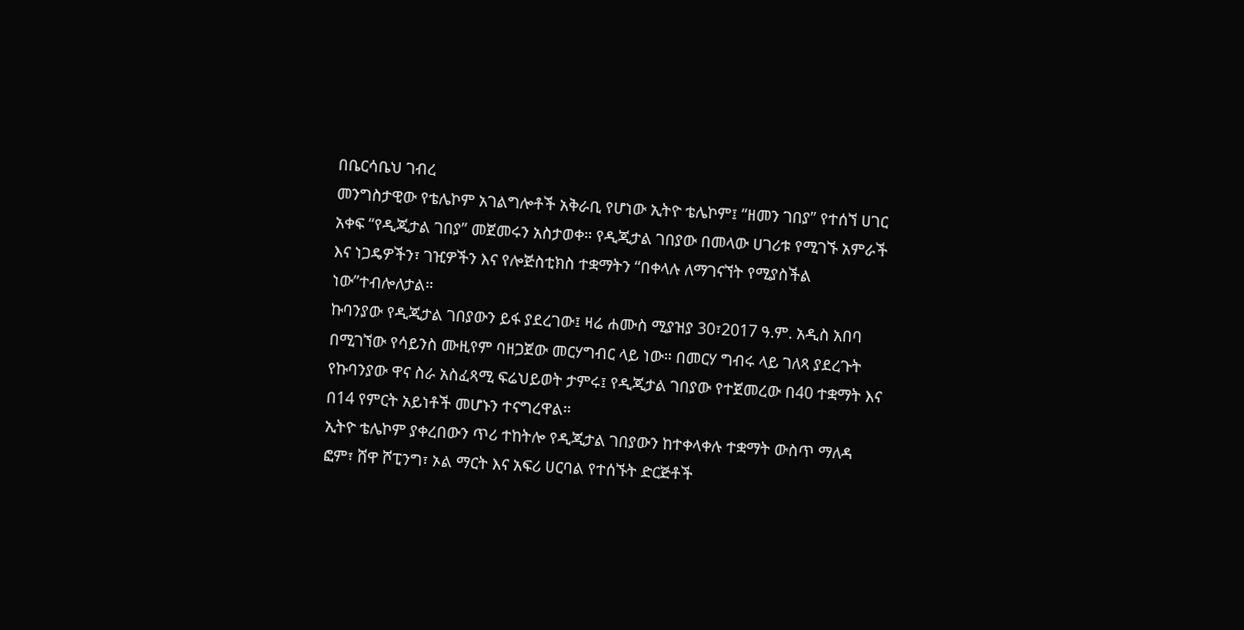በቤርሳቤህ ገብረ
መንግስታዊው የቴሌኮም አገልግሎቶች አቅራቢ የሆነው ኢትዮ ቴሌኮም፤ “ዘመን ገበያ” የተሰኘ ሀገር አቀፍ “የዲጂታል ገበያ” መጀመሩን አስታወቀ። የዲጂታል ገበያው በመላው ሀገሪቱ የሚገኙ አምራች እና ነጋዴዎችን፣ ገዢዎችን እና የሎጅስቲክስ ተቋማትን “በቀላሉ ለማገናኘት የሚያስችል ነው”ተብሎለታል።
ኩባንያው የዲጂታል ገበያውን ይፋ ያደረገው፤ ዛሬ ሐሙስ ሚያዝያ 30፣2017 ዓ.ም. አዲስ አበባ በሚገኘው የሳይንስ ሙዚየም ባዘጋጀው መርሃግብር ላይ ነው። በመርሃ ግብሩ ላይ ገለጻ ያደረጉት የኩባንያው ዋና ስራ አስፈጻሚ ፍሬህይወት ታምሩ፤ የዲጂታል ገበያው የተጀመረው በ40 ተቋማት እና በ14 የምርት አይነቶች መሆኑን ተናግረዋል።
ኢትዮ ቴሌኮም ያቀረበውን ጥሪ ተከትሎ የዲጂታል ገበያውን ከተቀላቀሉ ተቋማት ውስጥ ማለዳ ፎም፣ ሸዋ ሾፒንግ፣ ኦል ማርት እና አፍሪ ሀርባል የተሰኙት ድርጅቶች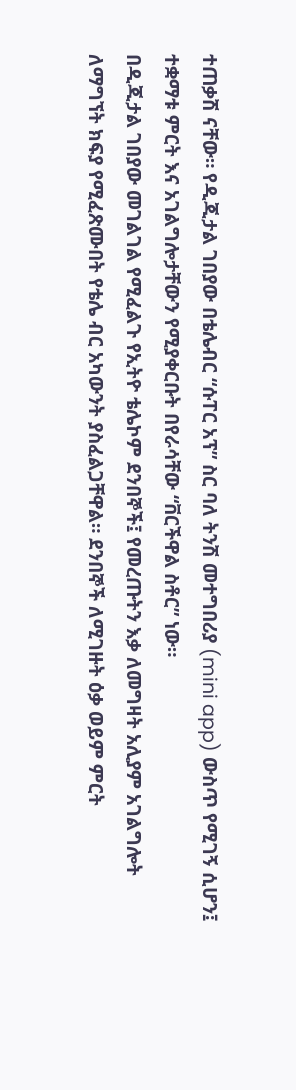ተጠቃሽ ናቸው። የዲጂታል ገበያው በቴሌብር “ሱፐር አፕ” ስር ባለ ትንሽ መተግበሪያ (mini app) ውስጥ የሚገኝ ሲሆን፤ ተቋማቱ ምርት እና አገልግሎታቸውን የሚያቀርቡት በየራሳቸው “ቨርችዋል ስቶር” ነው።
በዲጂታል ገበያው መገልገል የሚፈልጉ የኢትዮ ቴሌኮም ደንበኞች፤ የመረጡትን እቃ ለመግዛት አሊያም አገልግሎት ለማግኘት ክፍያ የሚፈጽሙበት የቴሌ ብር አካውንት ያስፈልጋቸዋል። ደንበኞች ለሚገዙት ዕቃ ወይም ምርት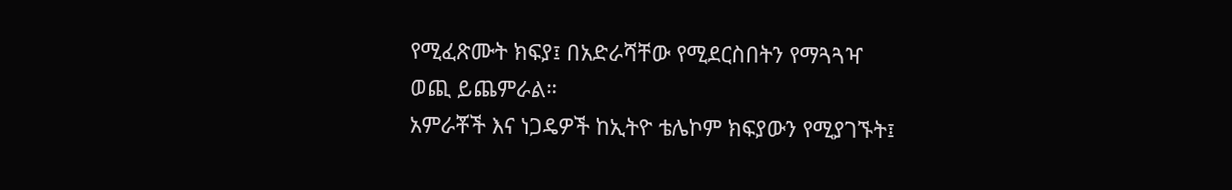የሚፈጽሙት ክፍያ፤ በአድራሻቸው የሚደርስበትን የማጓጓዣ ወጪ ይጨምራል።
አምራቾች እና ነጋዴዎች ከኢትዮ ቴሌኮም ክፍያውን የሚያገኙት፤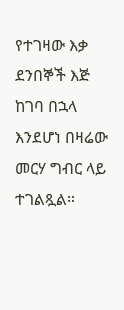የተገዛው እቃ ደንበኞች እጅ ከገባ በኋላ እንደሆነ በዛሬው መርሃ ግብር ላይ ተገልጿል።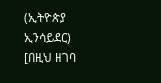(ኢትዮጵያ ኢንሳይደር)
[በዚህ ዘገባ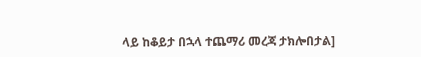ላይ ከቆይታ በኋላ ተጨማሪ መረጃ ታክሎበታል]